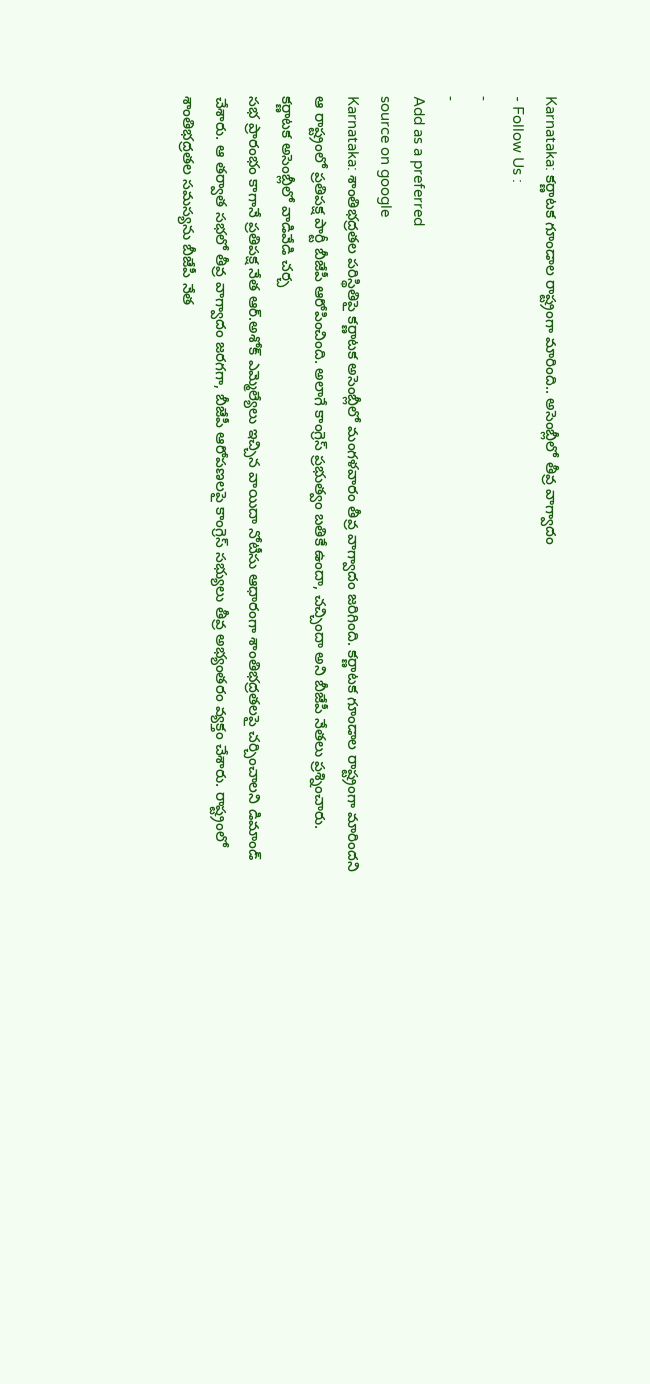Karnataka: కర్ణాటక గూండాల రాష్ట్రంగా మారింది.. అసెంబ్లీలో తీవ్ర వాగ్వాదం
- Follow Us :
-
-
Add as a preferred
source on google
Karnataka: శాంతిభద్రతల పరిస్థితిపై కర్ణాటక అసెంబ్లీలో మంగళవారం తీవ్ర వాగ్వాదం జరిగింది. కర్ణాటక గూండాల రాష్ట్రంగా మారిందని ఆ రాష్ట్రంలో ప్రతిపక్ష పార్టీ బీజేపీ ఆరోపించింది. అలాగే కాంగ్రెస్ ప్రభుత్వం బతికే ఉందా, చచ్చిందా అని బీజేపీ నేతలు ప్రశ్నించారు.
కర్ణాటక అసెంబ్లీలో వాడివేడి చర్చ
సభ ప్రారంభం కాగానే ప్రతిపక్ష నేత ఆర్.అశోక్ ఎమ్మెల్యేలు ఇచ్చిన వాయిదా నోటీసు ఆధారంగా శాంతిభద్రతలపై చర్చించాలని డిమాండ్ చేశారు. ఆ తర్వాత సభలో తీవ్ర వాగ్వాదం జరగగా, బీజేపీ ఆరోపణలపై కాంగ్రెస్ సభ్యులు తీవ్ర అభ్యంతరం వ్యక్తం చేశారు. రాష్ట్రంలో శాంతిభద్రతల సమస్యను బీజేపీ నేత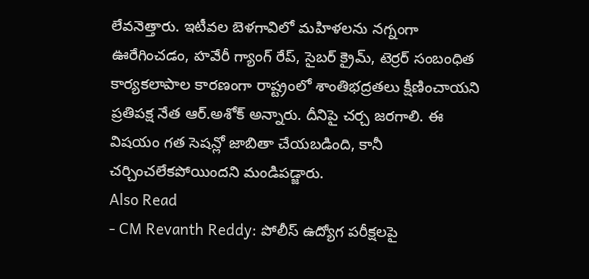లేవనెత్తారు. ఇటీవల బెళగావిలో మహిళలను నగ్నంగా ఊరేగించడం, హవేరీ గ్యాంగ్ రేప్, సైబర్ క్రైమ్, టెర్రర్ సంబంధిత కార్యకలాపాల కారణంగా రాష్ట్రంలో శాంతిభద్రతలు క్షీణించాయని ప్రతిపక్ష నేత ఆర్.అశోక్ అన్నారు. దీనిపై చర్చ జరగాలి. ఈ విషయం గత సెషన్లో జాబితా చేయబడింది, కానీ చర్చించలేకపోయిందని మండిపడ్జారు.
Also Read
- CM Revanth Reddy: పోలీస్ ఉద్యోగ పరీక్షలపై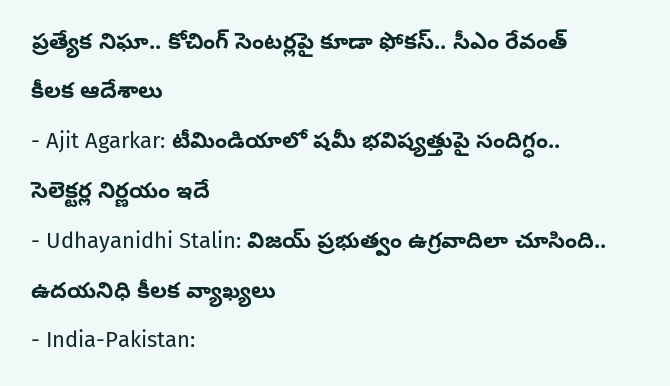ప్రత్యేక నిఘా.. కోచింగ్ సెంటర్లపై కూడా ఫోకస్.. సీఎం రేవంత్ కీలక ఆదేశాలు
- Ajit Agarkar: టీమిండియాలో షమీ భవిష్యత్తుపై సందిగ్ధం.. సెలెక్టర్ల నిర్ణయం ఇదే
- Udhayanidhi Stalin: విజయ్ ప్రభుత్వం ఉగ్రవాదిలా చూసింది.. ఉదయనిధి కీలక వ్యాఖ్యలు
- India-Pakistan: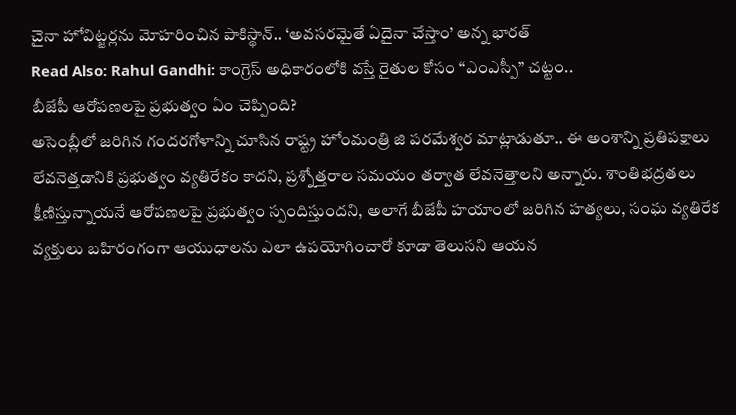చైనా హోవిట్జర్లను మోహరించిన పాకిస్థాన్.. ‘అవసరమైతే ఏదైనా చేస్తాం’ అన్న భారత్
Read Also: Rahul Gandhi: కాంగ్రెస్ అధికారంలోకి వస్తే రైతుల కోసం “ఎంఎస్పీ” చట్టం..
బీజేపీ ఆరోపణలపై ప్రభుత్వం ఏం చెప్పింది?
అసెంబ్లీలో జరిగిన గందరగోళాన్ని చూసిన రాష్ట్ర హోంమంత్రి జి పరమేశ్వర మాట్లాడుతూ.. ఈ అంశాన్ని ప్రతిపక్షాలు లేవనెత్తడానికి ప్రభుత్వం వ్యతిరేకం కాదని, ప్రశ్నోత్తరాల సమయం తర్వాత లేవనెత్తాలని అన్నారు. శాంతిభద్రతలు క్షీణిస్తున్నాయనే ఆరోపణలపై ప్రభుత్వం స్పందిస్తుందని, అలాగే బీజేపీ హయాంలో జరిగిన హత్యలు, సంఘ వ్యతిరేక వ్యక్తులు బహిరంగంగా ఆయుధాలను ఎలా ఉపయోగించారో కూడా తెలుసని ఆయన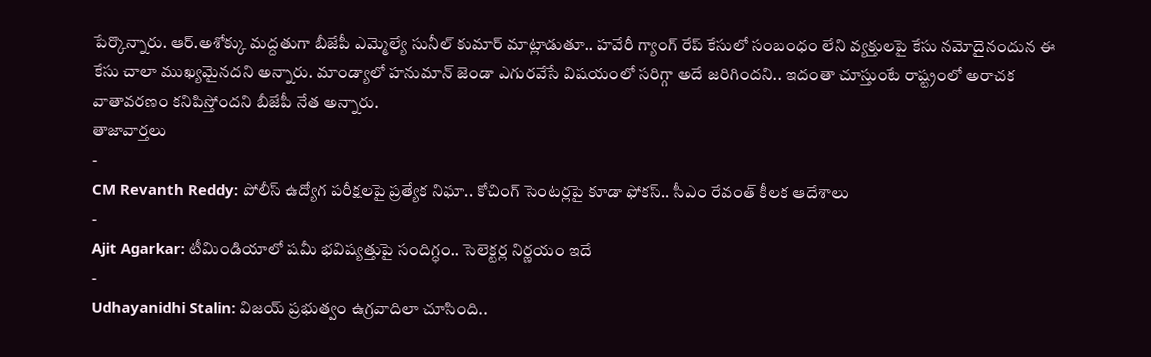పేర్కొన్నారు. ఆర్.అశోక్కు మద్దతుగా బీజేపీ ఎమ్మెల్యే సునీల్ కుమార్ మాట్లాడుతూ.. హవేరీ గ్యాంగ్ రేప్ కేసులో సంబంధం లేని వ్యక్తులపై కేసు నమోదైనందున ఈ కేసు చాలా ముఖ్యమైనదని అన్నారు. మాండ్యాలో హనుమాన్ జెండా ఎగురవేసే విషయంలో సరిగ్గా అదే జరిగిందని.. ఇదంతా చూస్తుంటే రాష్ట్రంలో అరాచక వాతావరణం కనిపిస్తోందని బీజేపీ నేత అన్నారు.
తాజావార్తలు
-
CM Revanth Reddy: పోలీస్ ఉద్యోగ పరీక్షలపై ప్రత్యేక నిఘా.. కోచింగ్ సెంటర్లపై కూడా ఫోకస్.. సీఎం రేవంత్ కీలక ఆదేశాలు
-
Ajit Agarkar: టీమిండియాలో షమీ భవిష్యత్తుపై సందిగ్ధం.. సెలెక్టర్ల నిర్ణయం ఇదే
-
Udhayanidhi Stalin: విజయ్ ప్రభుత్వం ఉగ్రవాదిలా చూసింది..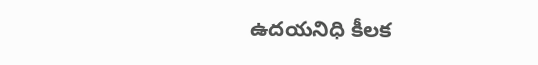ఉదయనిధి కీలక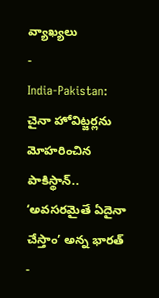వ్యాఖ్యలు
-
India-Pakistan: చైనా హోవిట్జర్లను మోహరించిన పాకిస్థాన్.. ‘అవసరమైతే ఏదైనా చేస్తాం’ అన్న భారత్
-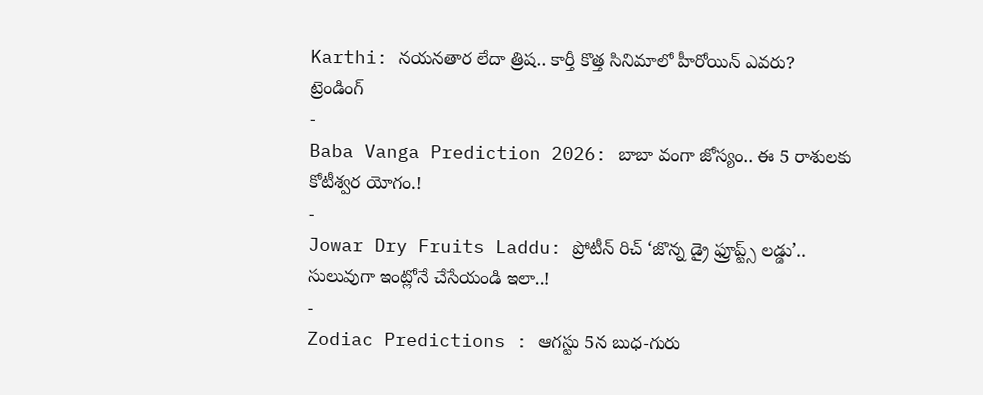Karthi: నయనతార లేదా త్రిష.. కార్తీ కొత్త సినిమాలో హీరోయిన్ ఎవరు?
ట్రెండింగ్
-
Baba Vanga Prediction 2026: బాబా వంగా జోస్యం.. ఈ 5 రాశులకు కోటీశ్వర యోగం.!
-
Jowar Dry Fruits Laddu: ప్రోటీన్ రిచ్ ‘జొన్న డ్రై ఫ్రూప్ట్స్ లడ్డు’.. సులువుగా ఇంట్లోనే చేసేయండి ఇలా..!
-
Zodiac Predictions : ఆగస్టు 5న బుధ-గురు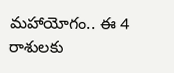మహాయోగం.. ఈ 4 రాశులకు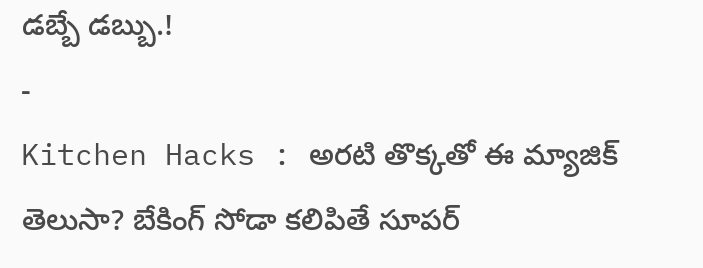డబ్బే డబ్బు.!
-
Kitchen Hacks : అరటి తొక్కతో ఈ మ్యాజిక్ తెలుసా? బేకింగ్ సోడా కలిపితే సూపర్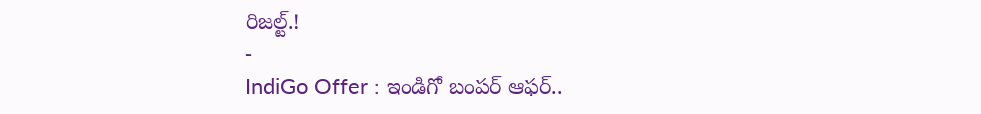రిజల్ట్.!
-
IndiGo Offer : ఇండిగో బంపర్ ఆఫర్..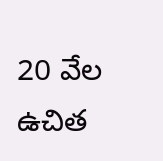20 వేల ఉచిత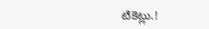టికెట్లు.!